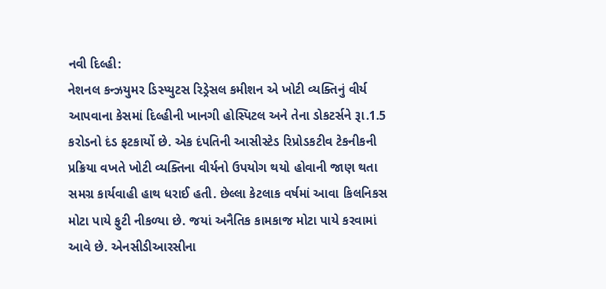નવી દિલ્હી:
નેશનલ કન્ઝયુમર ડિસ્પ્યુટસ રિડ્રેસલ કમીશન એ ખોટી વ્યક્તિનું વીર્ય આપવાના કેસમાં દિલ્હીની ખાનગી હોસ્પિટલ અને તેના ડોકટર્સને રૂા.1.5 કરોડનો દંડ ફટકાર્યો છે. એક દંપતિની આસીસ્ટેડ રિપ્રોડકટીવ ટેકનીકની પ્રક્રિયા વખતે ખોટી વ્યક્તિના વીર્યનો ઉપયોગ થયો હોવાની જાણ થતા સમગ્ર કાર્યવાહી હાથ ધરાઈ હતી. છેલ્લા કેટલાક વર્ષમાં આવા કિલનિકસ મોટા પાયે ફુટી નીકળ્યા છે. જયાં અનૈતિક કામકાજ મોટા પાયે કરવામાં આવે છે. એનસીડીઆરસીના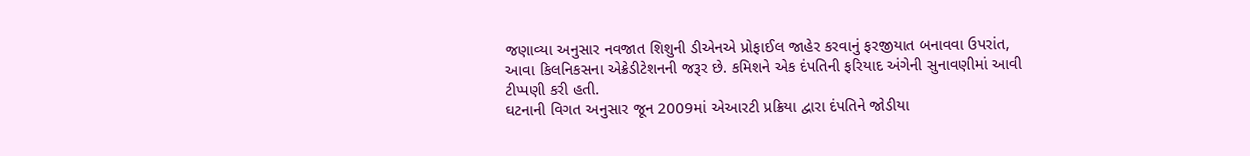જણાવ્યા અનુસાર નવજાત શિશુની ડીએનએ પ્રોફાઈલ જાહેર કરવાનું ફરજીયાત બનાવવા ઉપરાંત, આવા કિલનિકસના એક્રેડીટેશનની જરૂર છે. કમિશને એક દંપતિની ફરિયાદ અંગેની સુનાવણીમાં આવી ટીપ્પણી કરી હતી.
ઘટનાની વિગત અનુસાર જૂન 2009માં એઆરટી પ્રક્રિયા દ્વારા દંપતિને જોડીયા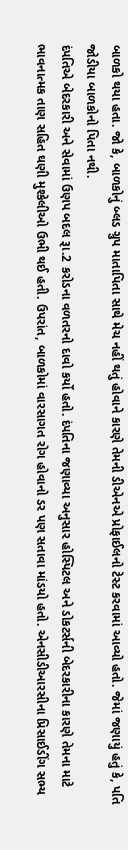બાળકો થયા હતા. જો કે, બાળકોનું બ્લડ ગ્રુપ માતાપિતા સાથે મેચ નહીં થતું હોવાને કારણે તેમની ડીએનએ પ્રોફાઈલનો ટેસ્ટ કરવામાં આવ્યો હતો. જેમાં જણાયું હતું કે, પતિ જોડીયા બાળકોનો પિતા નથી.
દંપતિએ બેદરકારી અને સેવામાં ઉણપ બદલ રૂા.2 કરોડના વળતરનો દાવો કર્યો હતો. દંપતિના જણાવ્યા અનુસાર હોસ્પિટલ અને ડોકટર્સની બેદરકારીના કારણે તેમના માટે ભાવનાત્મક તાણ સહિત ઘણી મુશ્કેલીઓ ઉભી થઈ હતી. ઉપરાંત, બાળકોમાં વારસાગત રોગ હોવાનો ડર પણ સતાવા માંડયો હતો. એનસીડીઆરસીના પ્રિસાઈડીંગ સભ્ય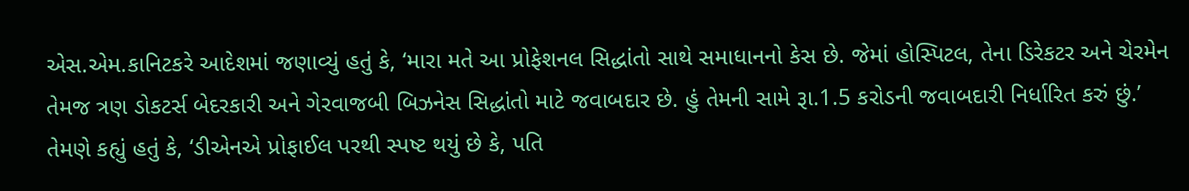એસ.એમ.કાનિટકરે આદેશમાં જણાવ્યું હતું કે, ‘મારા મતે આ પ્રોફેશનલ સિદ્ધાંતો સાથે સમાધાનનો કેસ છે. જેમાં હોસ્પિટલ, તેના ડિરેકટર અને ચેરમેન તેમજ ત્રણ ડોકટર્સ બેદરકારી અને ગેરવાજબી બિઝનેસ સિદ્ધાંતો માટે જવાબદાર છે. હું તેમની સામે રૂા.1.5 કરોડની જવાબદારી નિર્ધારિત કરું છું.’
તેમણે કહ્યું હતું કે, ‘ડીએનએ પ્રોફાઈલ પરથી સ્પષ્ટ થયું છે કે, પતિ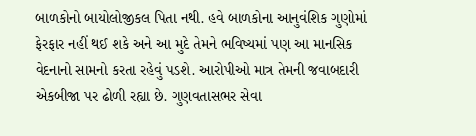બાળકોનો બાયોલોજીકલ પિતા નથી. હવે બાળકોના આનુવંશિક ગુણોમાં ફેરફાર નહીં થઈ શકે અને આ મુદે તેમને ભવિષ્યમાં પણ આ માનસિક વેદનાનો સામનો કરતા રહેવું પડશે. આરોપીઓ માત્ર તેમની જવાબદારી એકબીજા પર ઢોળી રહ્યા છે. ગુણવતાસભર સેવા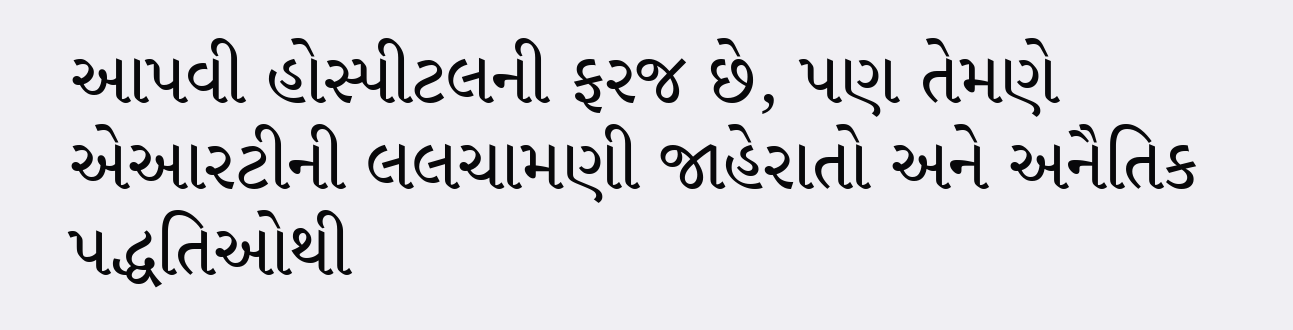આપવી હોસ્પીટલની ફરજ છે, પણ તેમણે એઆરટીની લલચામણી જાહેરાતો અને અનૈતિક પદ્ધતિઓથી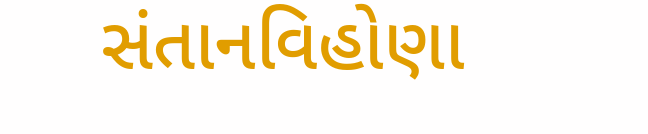સંતાનવિહોણા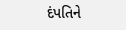દંપતિને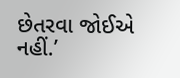છેતરવા જોઈએ નહીં.’